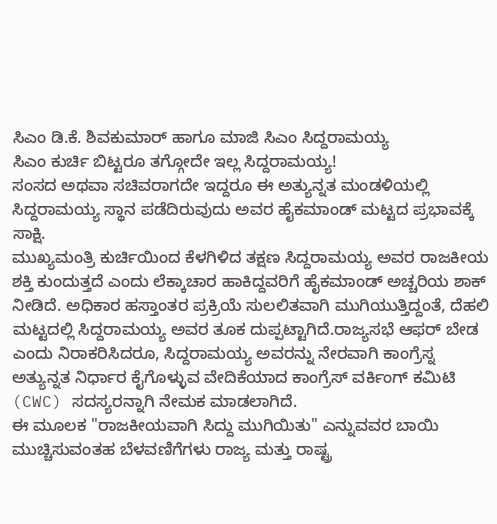ಸಿಎಂ ಡಿ.ಕೆ. ಶಿವಕುಮಾರ್ ಹಾಗೂ ಮಾಜಿ ಸಿಎಂ ಸಿದ್ದರಾಮಯ್ಯ
ಸಿಎಂ ಕುರ್ಚಿ ಬಿಟ್ಟರೂ ತಗ್ಗೋದೇ ಇಲ್ಲ ಸಿದ್ದರಾಮಯ್ಯ!
ಸಂಸದ ಅಥವಾ ಸಚಿವರಾಗದೇ ಇದ್ದರೂ ಈ ಅತ್ಯುನ್ನತ ಮಂಡಳಿಯಲ್ಲಿ ಸಿದ್ದರಾಮಯ್ಯ ಸ್ಥಾನ ಪಡೆದಿರುವುದು ಅವರ ಹೈಕಮಾಂಡ್ ಮಟ್ಟದ ಪ್ರಭಾವಕ್ಕೆ ಸಾಕ್ಷಿ.
ಮುಖ್ಯಮಂತ್ರಿ ಕುರ್ಚಿಯಿಂದ ಕೆಳಗಿಳಿದ ತಕ್ಷಣ ಸಿದ್ದರಾಮಯ್ಯ ಅವರ ರಾಜಕೀಯ ಶಕ್ತಿ ಕುಂದುತ್ತದೆ ಎಂದು ಲೆಕ್ಕಾಚಾರ ಹಾಕಿದ್ದವರಿಗೆ ಹೈಕಮಾಂಡ್ ಅಚ್ಚರಿಯ ಶಾಕ್ ನೀಡಿದೆ. ಅಧಿಕಾರ ಹಸ್ತಾಂತರ ಪ್ರಕ್ರಿಯೆ ಸುಲಲಿತವಾಗಿ ಮುಗಿಯುತ್ತಿದ್ದಂತೆ, ದೆಹಲಿ ಮಟ್ಟದಲ್ಲಿ ಸಿದ್ದರಾಮಯ್ಯ ಅವರ ತೂಕ ದುಪ್ಪಟ್ಟಾಗಿದೆ.ರಾಜ್ಯಸಭೆ ಆಫರ್ ಬೇಡ ಎಂದು ನಿರಾಕರಿಸಿದರೂ, ಸಿದ್ದರಾಮಯ್ಯ ಅವರನ್ನು ನೇರವಾಗಿ ಕಾಂಗ್ರೆಸ್ನ ಅತ್ಯುನ್ನತ ನಿರ್ಧಾರ ಕೈಗೊಳ್ಳುವ ವೇದಿಕೆಯಾದ ಕಾಂಗ್ರೆಸ್ ವರ್ಕಿಂಗ್ ಕಮಿಟಿ (CWC) ಸದಸ್ಯರನ್ನಾಗಿ ನೇಮಕ ಮಾಡಲಾಗಿದೆ.
ಈ ಮೂಲಕ "ರಾಜಕೀಯವಾಗಿ ಸಿದ್ದು ಮುಗಿಯಿತು" ಎನ್ನುವವರ ಬಾಯಿ ಮುಚ್ಚಿಸುವಂತಹ ಬೆಳವಣಿಗೆಗಳು ರಾಜ್ಯ ಮತ್ತು ರಾಷ್ಟ್ರ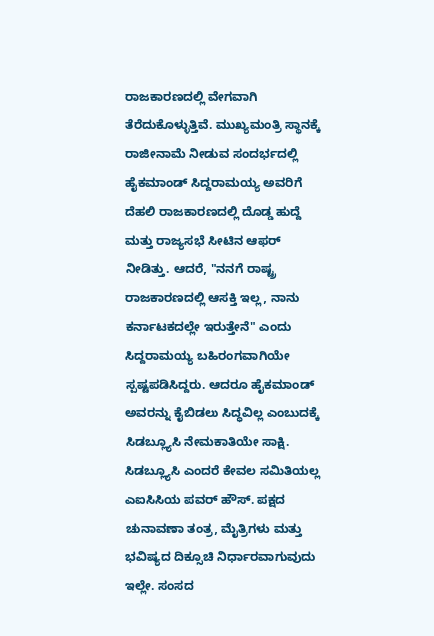ರಾಜಕಾರಣದಲ್ಲಿ ವೇಗವಾಗಿ ತೆರೆದುಕೊಳ್ಳುತ್ತಿವೆ. ಮುಖ್ಯಮಂತ್ರಿ ಸ್ಥಾನಕ್ಕೆ ರಾಜೀನಾಮೆ ನೀಡುವ ಸಂದರ್ಭದಲ್ಲಿ ಹೈಕಮಾಂಡ್ ಸಿದ್ದರಾಮಯ್ಯ ಅವರಿಗೆ ದೆಹಲಿ ರಾಜಕಾರಣದಲ್ಲಿ ದೊಡ್ಡ ಹುದ್ದೆ ಮತ್ತು ರಾಜ್ಯಸಭೆ ಸೀಟಿನ ಆಫರ್ ನೀಡಿತ್ತು. ಆದರೆ, "ನನಗೆ ರಾಷ್ಟ್ರ ರಾಜಕಾರಣದಲ್ಲಿ ಆಸಕ್ತಿ ಇಲ್ಲ, ನಾನು ಕರ್ನಾಟಕದಲ್ಲೇ ಇರುತ್ತೇನೆ" ಎಂದು ಸಿದ್ದರಾಮಯ್ಯ ಬಹಿರಂಗವಾಗಿಯೇ ಸ್ಪಷ್ಟಪಡಿಸಿದ್ದರು. ಆದರೂ ಹೈಕಮಾಂಡ್ ಅವರನ್ನು ಕೈಬಿಡಲು ಸಿದ್ಧವಿಲ್ಲ ಎಂಬುದಕ್ಕೆ ಸಿಡಬ್ಲ್ಯೂಸಿ ನೇಮಕಾತಿಯೇ ಸಾಕ್ಷಿ.
ಸಿಡಬ್ಲ್ಯೂಸಿ ಎಂದರೆ ಕೇವಲ ಸಮಿತಿಯಲ್ಲ
ಎಐಸಿಸಿಯ ಪವರ್ ಹೌಸ್. ಪಕ್ಷದ ಚುನಾವಣಾ ತಂತ್ರ, ಮೈತ್ರಿಗಳು ಮತ್ತು ಭವಿಷ್ಯದ ದಿಕ್ಸೂಚಿ ನಿರ್ಧಾರವಾಗುವುದು ಇಲ್ಲೇ. ಸಂಸದ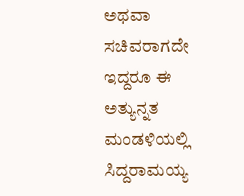ಅಥವಾ ಸಚಿವರಾಗದೇ ಇದ್ದರೂ ಈ ಅತ್ಯುನ್ನತ ಮಂಡಳಿಯಲ್ಲಿ ಸಿದ್ದರಾಮಯ್ಯ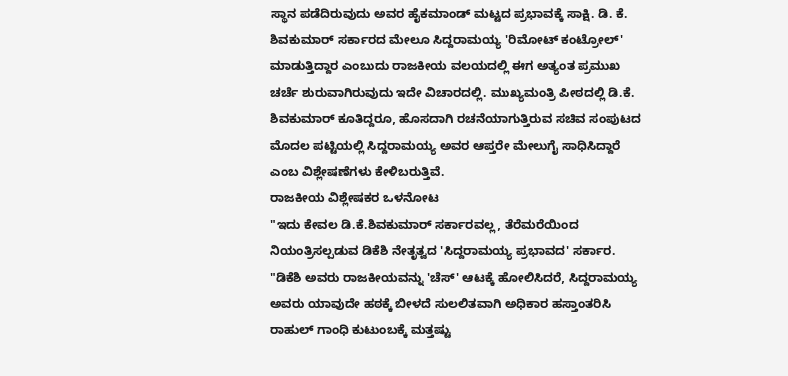ಸ್ಥಾನ ಪಡೆದಿರುವುದು ಅವರ ಹೈಕಮಾಂಡ್ ಮಟ್ಟದ ಪ್ರಭಾವಕ್ಕೆ ಸಾಕ್ಷಿ. ಡಿ. ಕೆ. ಶಿವಕುಮಾರ್ ಸರ್ಕಾರದ ಮೇಲೂ ಸಿದ್ದರಾಮಯ್ಯ 'ರಿಮೋಟ್ ಕಂಟ್ರೋಲ್' ಮಾಡುತ್ತಿದ್ದಾರ ಎಂಬುದು ರಾಜಕೀಯ ವಲಯದಲ್ಲಿ ಈಗ ಅತ್ಯಂತ ಪ್ರಮುಖ ಚರ್ಚೆ ಶುರುವಾಗಿರುವುದು ಇದೇ ವಿಚಾರದಲ್ಲಿ. ಮುಖ್ಯಮಂತ್ರಿ ಪೀಠದಲ್ಲಿ ಡಿ.ಕೆ. ಶಿವಕುಮಾರ್ ಕೂತಿದ್ದರೂ, ಹೊಸದಾಗಿ ರಚನೆಯಾಗುತ್ತಿರುವ ಸಚಿವ ಸಂಪುಟದ ಮೊದಲ ಪಟ್ಟಿಯಲ್ಲಿ ಸಿದ್ದರಾಮಯ್ಯ ಅವರ ಆಪ್ತರೇ ಮೇಲುಗೈ ಸಾಧಿಸಿದ್ದಾರೆ ಎಂಬ ವಿಶ್ಲೇಷಣೆಗಳು ಕೇಳಿಬರುತ್ತಿವೆ.
ರಾಜಕೀಯ ವಿಶ್ಲೇಷಕರ ಒಳನೋಟ
"ಇದು ಕೇವಲ ಡಿ.ಕೆ.ಶಿವಕುಮಾರ್ ಸರ್ಕಾರವಲ್ಲ, ತೆರೆಮರೆಯಿಂದ ನಿಯಂತ್ರಿಸಲ್ಪಡುವ ಡಿಕೆಶಿ ನೇತೃತ್ವದ 'ಸಿದ್ದರಾಮಯ್ಯ ಪ್ರಭಾವದ' ಸರ್ಕಾರ. "ಡಿಕೆಶಿ ಅವರು ರಾಜಕೀಯವನ್ನು 'ಚೆಸ್' ಆಟಕ್ಕೆ ಹೋಲಿಸಿದರೆ, ಸಿದ್ದರಾಮಯ್ಯ ಅವರು ಯಾವುದೇ ಹಠಕ್ಕೆ ಬೀಳದೆ ಸುಲಲಿತವಾಗಿ ಅಧಿಕಾರ ಹಸ್ತಾಂತರಿಸಿ ರಾಹುಲ್ ಗಾಂಧಿ ಕುಟುಂಬಕ್ಕೆ ಮತ್ತಷ್ಟು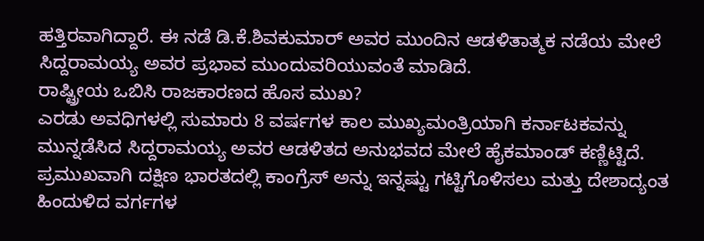ಹತ್ತಿರವಾಗಿದ್ದಾರೆ. ಈ ನಡೆ ಡಿ.ಕೆ.ಶಿವಕುಮಾರ್ ಅವರ ಮುಂದಿನ ಆಡಳಿತಾತ್ಮಕ ನಡೆಯ ಮೇಲೆ ಸಿದ್ದರಾಮಯ್ಯ ಅವರ ಪ್ರಭಾವ ಮುಂದುವರಿಯುವಂತೆ ಮಾಡಿದೆ.
ರಾಷ್ಟ್ರೀಯ ಒಬಿಸಿ ರಾಜಕಾರಣದ ಹೊಸ ಮುಖ?
ಎರಡು ಅವಧಿಗಳಲ್ಲಿ ಸುಮಾರು 8 ವರ್ಷಗಳ ಕಾಲ ಮುಖ್ಯಮಂತ್ರಿಯಾಗಿ ಕರ್ನಾಟಕವನ್ನು ಮುನ್ನಡೆಸಿದ ಸಿದ್ದರಾಮಯ್ಯ ಅವರ ಆಡಳಿತದ ಅನುಭವದ ಮೇಲೆ ಹೈಕಮಾಂಡ್ ಕಣ್ಣಿಟ್ಟಿದೆ. ಪ್ರಮುಖವಾಗಿ ದಕ್ಷಿಣ ಭಾರತದಲ್ಲಿ ಕಾಂಗ್ರೆಸ್ ಅನ್ನು ಇನ್ನಷ್ಟು ಗಟ್ಟಿಗೊಳಿಸಲು ಮತ್ತು ದೇಶಾದ್ಯಂತ ಹಿಂದುಳಿದ ವರ್ಗಗಳ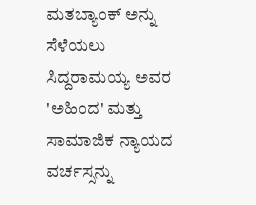ಮತಬ್ಯಾಂಕ್ ಅನ್ನು ಸೆಳೆಯಲು ಸಿದ್ದರಾಮಯ್ಯ ಅವರ 'ಅಹಿಂದ' ಮತ್ತು ಸಾಮಾಜಿಕ ನ್ಯಾಯದ ವರ್ಚಸ್ಸನ್ನು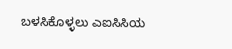ಬಳಸಿಕೊಳ್ಳಲು ಎಐಸಿಸಿಯ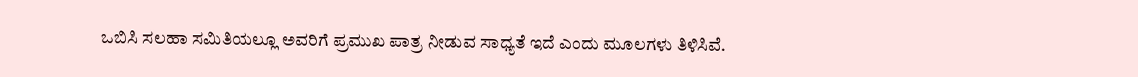ಒಬಿಸಿ ಸಲಹಾ ಸಮಿತಿಯಲ್ಲೂ ಅವರಿಗೆ ಪ್ರಮುಖ ಪಾತ್ರ ನೀಡುವ ಸಾಧ್ಯತೆ ಇದೆ ಎಂದು ಮೂಲಗಳು ತಿಳಿಸಿವೆ.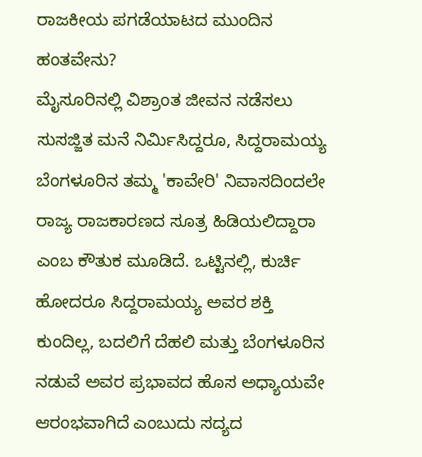ರಾಜಕೀಯ ಪಗಡೆಯಾಟದ ಮುಂದಿನ ಹಂತವೇನು?
ಮೈಸೂರಿನಲ್ಲಿ ವಿಶ್ರಾಂತ ಜೀವನ ನಡೆಸಲು ಸುಸಜ್ಜಿತ ಮನೆ ನಿರ್ಮಿಸಿದ್ದರೂ, ಸಿದ್ದರಾಮಯ್ಯ ಬೆಂಗಳೂರಿನ ತಮ್ಮ 'ಕಾವೇರಿ' ನಿವಾಸದಿಂದಲೇ ರಾಜ್ಯ ರಾಜಕಾರಣದ ಸೂತ್ರ ಹಿಡಿಯಲಿದ್ದಾರಾ ಎಂಬ ಕೌತುಕ ಮೂಡಿದೆ. ಒಟ್ಟಿನಲ್ಲಿ, ಕುರ್ಚಿ ಹೋದರೂ ಸಿದ್ದರಾಮಯ್ಯ ಅವರ ಶಕ್ತಿ ಕುಂದಿಲ್ಲ, ಬದಲಿಗೆ ದೆಹಲಿ ಮತ್ತು ಬೆಂಗಳೂರಿನ ನಡುವೆ ಅವರ ಪ್ರಭಾವದ ಹೊಸ ಅಧ್ಯಾಯವೇ ಆರಂಭವಾಗಿದೆ ಎಂಬುದು ಸದ್ಯದ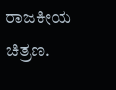ರಾಜಕೀಯ ಚಿತ್ರಣ.